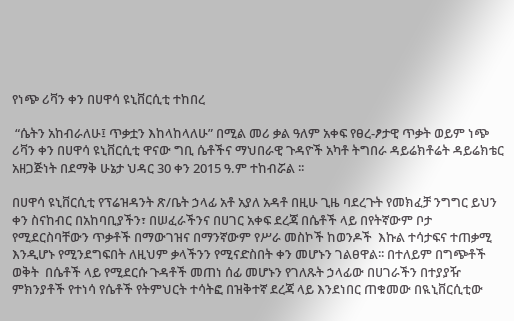የነጭ ሪቫን ቀን በሀዋሳ ዩኒቨርሲቲ ተከበረ

 “ሴትን አከብራለሁ፤ ጥቃቷን እከላከላለሁ” በሚል መሪ ቃል ዓለም አቀፍ የፀረ-ፆታዊ ጥቃት ወይም ነጭ ሪቫን ቀን በሀዋሳ ዩኒቨርሲቲ ዋናው ግቢ ሴቶችና ማህበራዊ ጉዳዮች አካቶ ትግበራ ዳይሬክቶሬት ዳይሬክቴር አዘጋጅነት በደማቅ ሁኔታ ህዳር 30 ቀን 2015 ዓ.ም ተከብሯል ፡፡

በሀዋሳ ዩኒቨርሲቲ የፕሬዝዳንት ጽ/ቤት ኃላፊ አቶ አያለ አዳቶ በዚሁ ጊዜ ባደረጉት የመክፈቻ ንግግር ይህን ቀን ስናከብር በአከባቢያችን፣ በሠፈራችንና በሀገር አቀፍ ደረጃ በሴቶች ላይ በየትኛውም ቦታ የሚደርስባቸውን ጥቃቶች በማውገዝና በማንኛውም የሥራ መስኮች ከወንዶች  እኩል ተሳታፍና ተጠቃሚ እንዲሆኑ የሚንደግፍበት ለዚህም ቃላችንን የሚናድስበት ቀን መሆኑን ገልፀዋል፡፡ በተለይም በግጭቶች ወቅት  በሴቶች ላይ የሚደርሱ ጉዳቶች መጠነ ሰፊ መሆኑን የገለጹት ኃላፊው በሀገራችን በተያያዥ ምክንያቶች የተነሳ የሴቶች የትምህርት ተሳትፎ በዝቅተኛ ደረጃ ላይ እንደነበር ጠቁመው በዪኒቨርሲቲው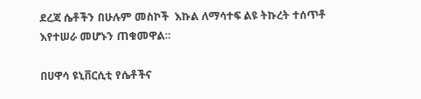ደረጃ ሴቶችን በሁሉም መስኮች  እኩል ለማሳተፍ ልዩ ትኩረት ተሰጥቶ እየተሠራ መሆኑን ጠቁመዋል፡፡

በሀዋሳ ዩኒቨርሲቲ የሴቶችና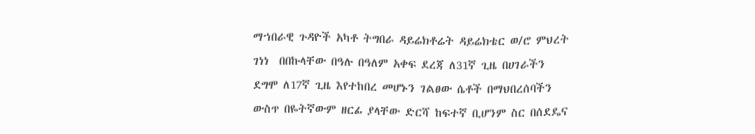ማኀበራዊ ጉዳዮች አካቶ ትግበራ ዳይሬክቶሬት ዳይሬክቴር ወ/ሮ ምህረት ገነነ  በበኩላቸው በዓሉ በዓለም አቀፍ ደረጃ ለ31ኛ ጊዜ በሀገራችን ደግሞ ለ17ኛ ጊዜ እየተከበረ መሆኑን ገልፀው ሴቶች በማህበረሰባችን ውስጥ በዬትኛውም ዘርፊ ያላቸው ድርሻ ከፍተኛ ቢሆንም ስር በሰደዴና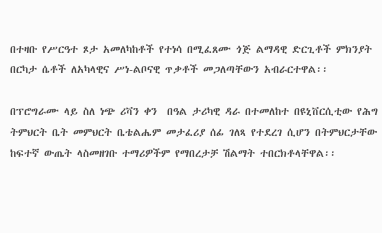በተዛቡ የሥርዓተ ጾታ አመለካከቶች የተነሳ በሚፈጸሙ ጎጅ ልማዳዊ ድርጊቶች ምክንያት በርካታ ሴቶች ለአካላዊና ሥነ-ልቦናዊ ጥቃቶች መጋለጣቸውን አብራርተዋል፡፡

በፕሮግራሙ ላይ ስለ ነጭ ሪቫን ቀን  በዓል ታሪካዊ ዳራ በተመለከተ በዩኒቨርሲቲው የሕግ ትምህርት ቤት መምህርት ቤቴልሔም መታፈሪያ ሰፊ ገለጻ የተደረገ ሲሆን በትምህርታቸው  ከፍተኛ ውጤት ላስመዘገቡ ተማሪዎችም የማበረታቻ ሽልማት ተበርክቶላቸዋል፡፡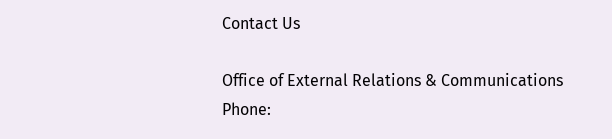Contact Us

Office of External Relations & Communications
Phone: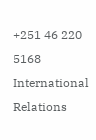+251 46 220 5168
International Relations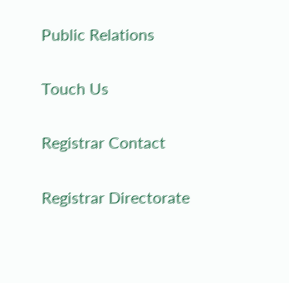Public Relations

Touch Us

Registrar Contact

Registrar Directorate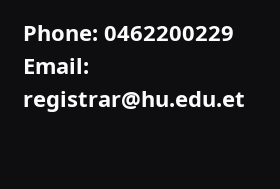Phone: 0462200229
Email: registrar@hu.edu.et